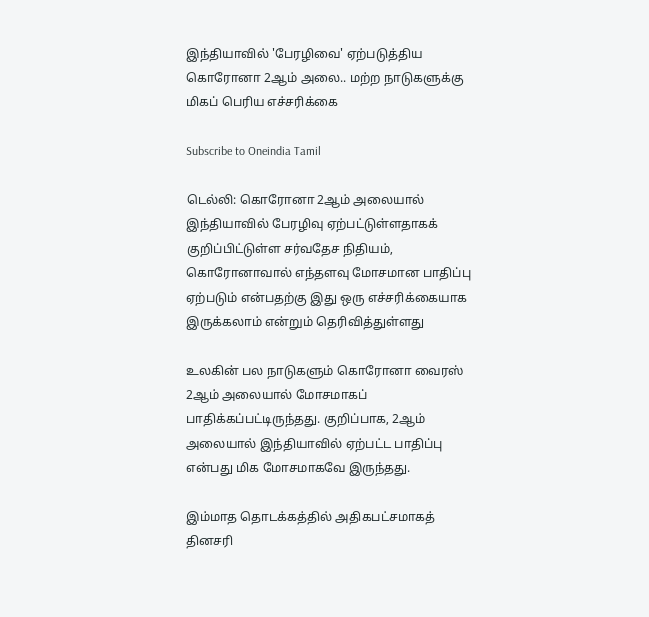இந்தியாவில் 'பேரழிவை' ஏற்படுத்திய கொரோனா 2ஆம் அலை.. மற்ற நாடுகளுக்கு மிகப் பெரிய எச்சரிக்கை

Subscribe to Oneindia Tamil

டெல்லி: கொரோனா 2ஆம் அலையால் இந்தியாவில் பேரழிவு ஏற்பட்டுள்ளதாகக் குறிப்பிட்டுள்ள சர்வதேச நிதியம், கொரோனாவால் எந்தளவு மோசமான பாதிப்பு ஏற்படும் என்பதற்கு இது ஒரு எச்சரிக்கையாக இருக்கலாம் என்றும் தெரிவித்துள்ளது

உலகின் பல நாடுகளும் கொரோனா வைரஸ் 2ஆம் அலையால் மோசமாகப் பாதிக்கப்பட்டிருந்தது. குறிப்பாக, 2ஆம் அலையால் இந்தியாவில் ஏற்பட்ட பாதிப்பு என்பது மிக மோசமாகவே இருந்தது.

இம்மாத தொடக்கத்தில் அதிகபட்சமாகத் தினசரி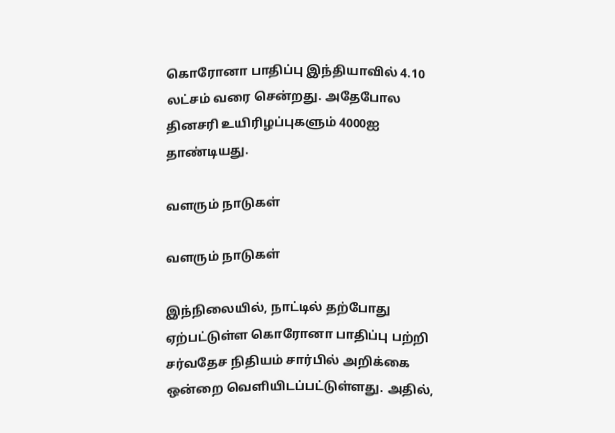கொரோனா பாதிப்பு இந்தியாவில் 4.10 லட்சம் வரை சென்றது. அதேபோல தினசரி உயிரிழப்புகளும் 4000ஐ தாண்டியது.

வளரும் நாடுகள்

வளரும் நாடுகள்

இந்நிலையில், நாட்டில் தற்போது ஏற்பட்டுள்ள கொரோனா பாதிப்பு பற்றி சர்வதேச நிதியம் சார்பில் அறிக்கை ஒன்றை வெளியிடப்பட்டுள்ளது. அதில்,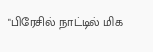"பிரேசில் நாட்டில் மிக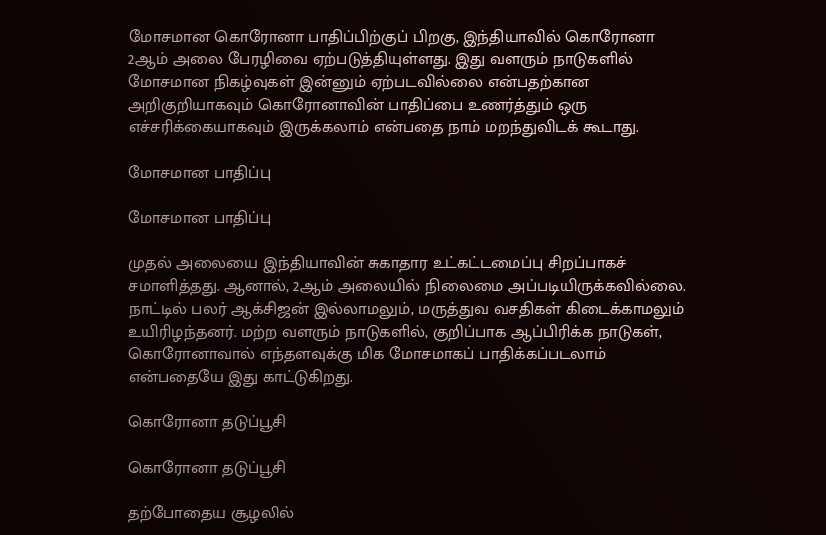மோசமான கொரோனா பாதிப்பிற்குப் பிறகு, இந்தியாவில் கொரோனா 2ஆம் அலை பேரழிவை ஏற்படுத்தியுள்ளது. இது வளரும் நாடுகளில் மோசமான நிகழ்வுகள் இன்னும் ஏற்படவில்லை என்பதற்கான அறிகுறியாகவும் கொரோனாவின் பாதிப்பை உணர்த்தும் ஒரு எச்சரிக்கையாகவும் இருக்கலாம் என்பதை நாம் மறந்துவிடக் கூடாது.

மோசமான பாதிப்பு

மோசமான பாதிப்பு

முதல் அலையை இந்தியாவின் சுகாதார உட்கட்டமைப்பு சிறப்பாகச் சமாளித்தது. ஆனால், 2ஆம் அலையில் நிலைமை அப்படியிருக்கவில்லை. நாட்டில் பலர் ஆக்சிஜன் இல்லாமலும், மருத்துவ வசதிகள் கிடைக்காமலும் உயிரிழந்தனர். மற்ற வளரும் நாடுகளில், குறிப்பாக ஆப்பிரிக்க நாடுகள், கொரோனாவால் எந்தளவுக்கு மிக மோசமாகப் பாதிக்கப்படலாம் என்பதையே இது காட்டுகிறது.

கொரோனா தடுப்பூசி

கொரோனா தடுப்பூசி

தற்போதைய சூழலில்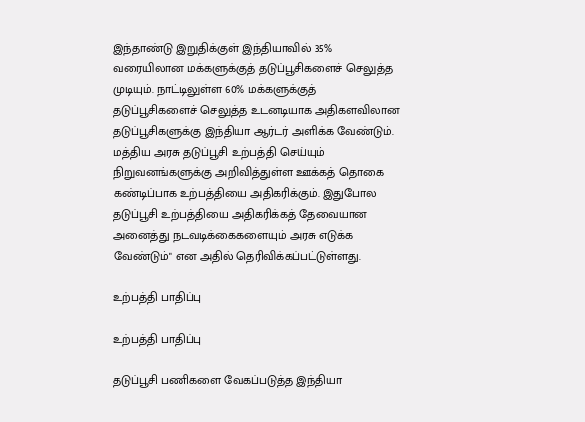இந்தாண்டு இறுதிக்குள் இந்தியாவில் 35% வரையிலான மக்களுக்குத் தடுப்பூசிகளைச் செலுத்த முடியும். நாட்டிலுள்ள 60% மக்களுக்குத் தடுப்பூசிகளைச் செலுத்த உடனடியாக அதிகளவிலான தடுப்பூசிகளுக்கு இந்தியா ஆர்டர் அளிக்க வேண்டும். மத்திய அரசு தடுப்பூசி உற்பத்தி செய்யும் நிறுவனங்களுக்கு அறிவித்துள்ள ஊக்கத் தொகை கண்டிப்பாக உற்பத்தியை அதிகரிக்கும். இதுபோல தடுப்பூசி உற்பத்தியை அதிகரிக்கத் தேவையான அனைத்து நடவடிக்கைகளையும் அரசு எடுக்க வேண்டும்" என அதில் தெரிவிக்கப்பட்டுள்ளது.

உற்பத்தி பாதிப்பு

உற்பத்தி பாதிப்பு

தடுப்பூசி பணிகளை வேகப்படுத்த இந்தியா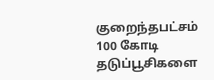குறைந்தபட்சம் 100 கோடி தடுப்பூசிகளை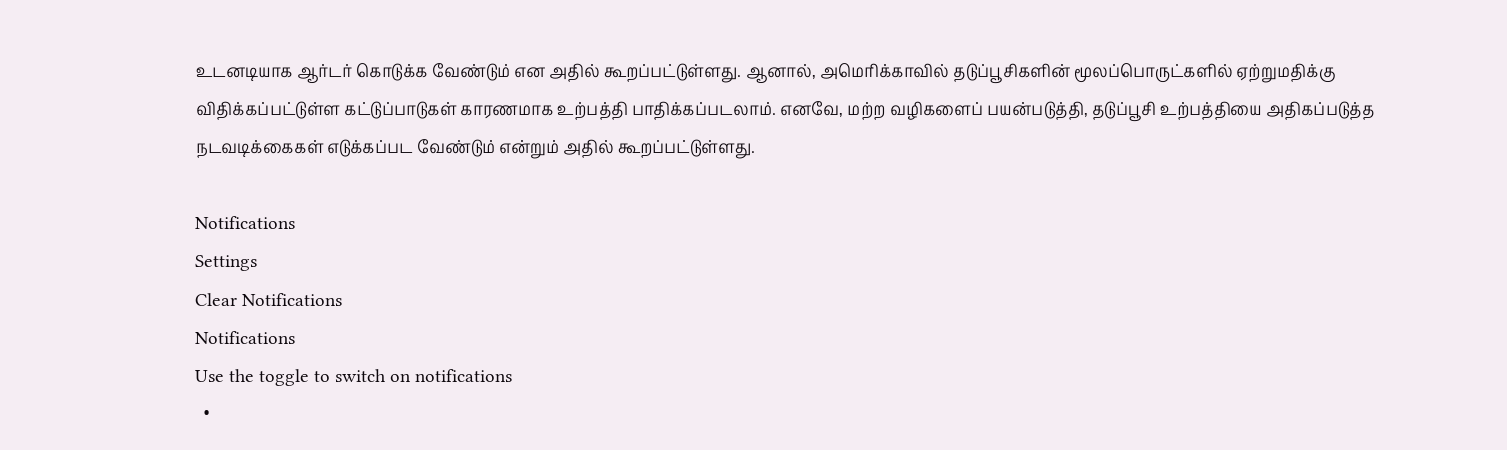உடனடியாக ஆர்டர் கொடுக்க வேண்டும் என அதில் கூறப்பட்டுள்ளது. ஆனால், அமெரிக்காவில் தடுப்பூசிகளின் மூலப்பொருட்களில் ஏற்றுமதிக்கு விதிக்கப்பட்டுள்ள கட்டுப்பாடுகள் காரணமாக உற்பத்தி பாதிக்கப்படலாம். எனவே, மற்ற வழிகளைப் பயன்படுத்தி, தடுப்பூசி உற்பத்தியை அதிகப்படுத்த நடவடிக்கைகள் எடுக்கப்பட வேண்டும் என்றும் அதில் கூறப்பட்டுள்ளது.

Notifications
Settings
Clear Notifications
Notifications
Use the toggle to switch on notifications
  •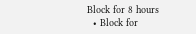Block for 8 hours
  • Block for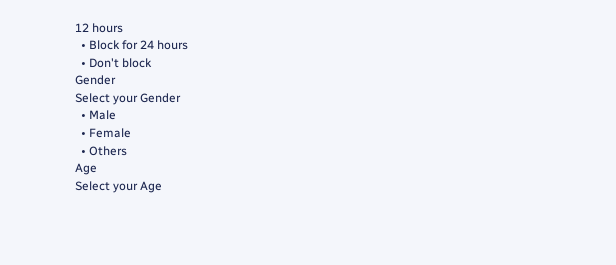12 hours
  • Block for 24 hours
  • Don't block
Gender
Select your Gender
  • Male
  • Female
  • Others
Age
Select your Age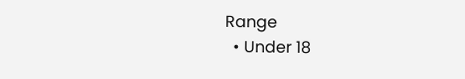Range
  • Under 18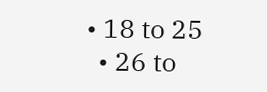• 18 to 25
  • 26 to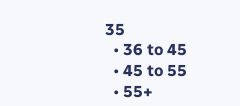35
  • 36 to 45
  • 45 to 55
  • 55+